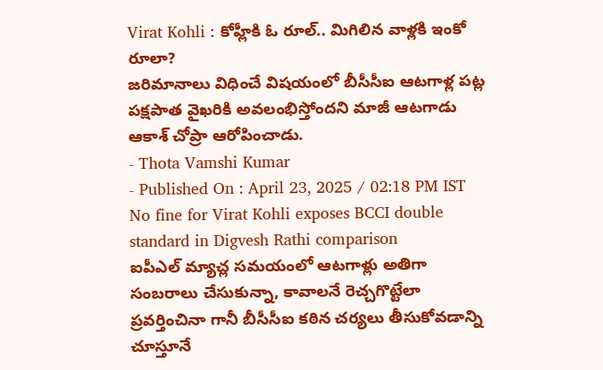Virat Kohli : కోహ్లీకి ఓ రూల్.. మిగిలిన వాళ్లకి ఇంకో రూలా?
జరిమానాలు విధించే విషయంలో బీసీసీఐ ఆటగాళ్ల పట్ల పక్షపాత వైఖరికి అవలంభిస్తోందని మాజీ ఆటగాడు ఆకాశ్ చోప్రా ఆరోపించాడు.
- Thota Vamshi Kumar
- Published On : April 23, 2025 / 02:18 PM IST
No fine for Virat Kohli exposes BCCI double standard in Digvesh Rathi comparison
ఐపీఎల్ మ్యాచ్ల సమయంలో ఆటగాళ్లు అతిగా సంబరాలు చేసుకున్నా, కావాలనే రెచ్చగొట్టేలా ప్రవర్తించినా గానీ బీసీసీఐ కఠిన చర్యలు తీసుకోవడాన్ని చూస్తూనే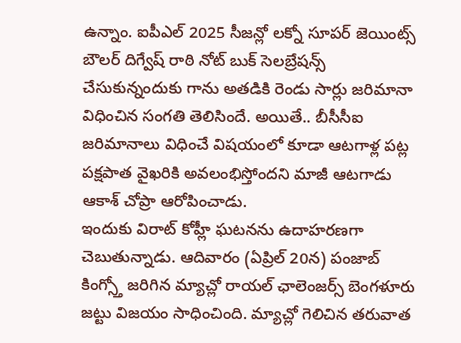ఉన్నాం. ఐపీఎల్ 2025 సీజన్లో లక్నో సూపర్ జెయింట్స్ బౌలర్ దిగ్వేష్ రాఠి నోట్ బుక్ సెలబ్రేషన్స్ చేసుకున్నందుకు గాను అతడికి రెండు సార్లు జరిమానా విధించిన సంగతి తెలిసిందే. అయితే.. బీసీసీఐ జరిమానాలు విధించే విషయంలో కూడా ఆటగాళ్ల పట్ల పక్షపాత వైఖరికి అవలంభిస్తోందని మాజీ ఆటగాడు ఆకాశ్ చోప్రా ఆరోపించాడు.
ఇందుకు విరాట్ కోహ్లీ ఘటనను ఉదాహరణగా చెబుతున్నాడు. ఆదివారం (ఏప్రిల్ 20న) పంజాబ్ కింగ్స్తో జరిగిన మ్యాచ్లో రాయల్ ఛాలెంజర్స్ బెంగళూరు జట్టు విజయం సాధించింది. మ్యాచ్లో గెలిచిన తరువాత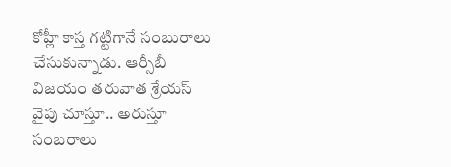కోహ్లీ కాస్త గట్టిగానే సంబురాలు చేసుకున్నాడు. ఆర్సీబీ విజయం తరువాత శ్రేయస్ వైపు చూస్తూ.. అరుస్తూ సంబరాలు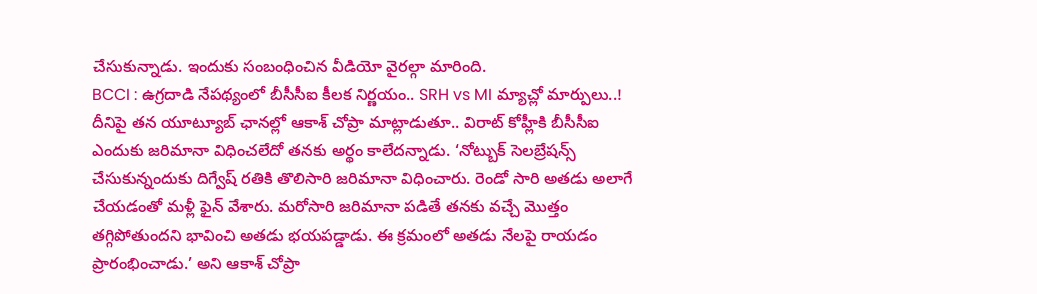చేసుకున్నాడు. ఇందుకు సంబంధించిన వీడియో వైరల్గా మారింది.
BCCI : ఉగ్రదాడి నేపథ్యంలో బీసీసీఐ కీలక నిర్ణయం.. SRH vs MI మ్యాచ్లో మార్పులు..!
దీనిపై తన యూట్యూబ్ ఛానల్లో ఆకాశ్ చోప్రా మాట్లాడుతూ.. విరాట్ కోహ్లీకి బీసీసీఐ ఎందుకు జరిమానా విధించలేదో తనకు అర్థం కాలేదన్నాడు. ‘నోట్బుక్ సెలబ్రేషన్స్ చేసుకున్నందుకు దిగ్వేష్ రతికి తొలిసారి జరిమానా విధించారు. రెండో సారి అతడు అలాగే చేయడంతో మళ్లీ ఫైన్ వేశారు. మరోసారి జరిమానా పడితే తనకు వచ్చే మొత్తం తగ్గిపోతుందని భావించి అతడు భయపడ్డాడు. ఈ క్రమంలో అతడు నేలపై రాయడం ప్రారంభించాడు.’ అని ఆకాశ్ చోప్రా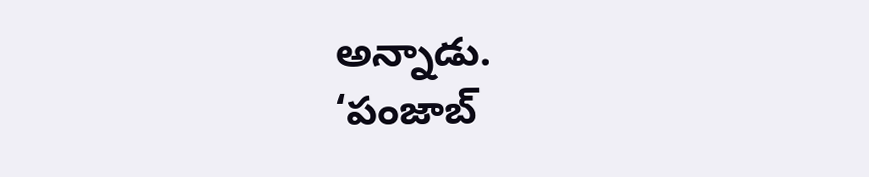అన్నాడు.
‘పంజాబ్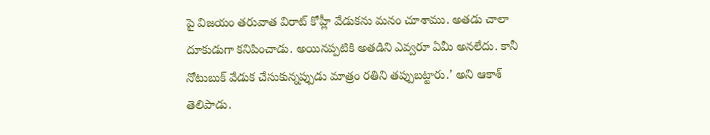పై విజయం తరువాత విరాట్ కోహ్లీ వేడుకను మనం చూశాము. అతడు చాలా దూకుడుగా కనిపించాడు. అయినప్పటికి అతడిని ఎవ్వరూ ఏమీ అనలేదు. కానీ నోటుబుక్ వేడుక చేసుకున్నప్పుడు మాత్రం రతిని తప్పుబట్టారు.’ అని ఆకాశ్ తెలిపాడు.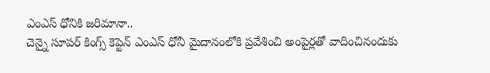ఎంఎస్ ధోనికి జరిమానా..
చెన్నై సూపర్ కింగ్స్ కెప్టెన్ ఎంఎస్ ధోనీ మైదానంలోకి ప్రవేశించి అంపైర్లతో వాదించినందుకు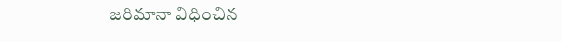జరిమానా విధించిన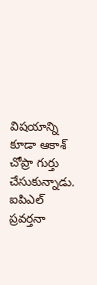విషయాన్ని కూడా ఆకాశ్ చోప్రా గుర్తు చేసుకున్నాడు. ఐపిఎల్ ప్రవర్తనా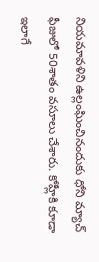నియమావళిని ఉల్లంఘించినందుకు ధోని మ్యాచ్ ఫీజులో 50శాతం వసూలు చేశారు. కోహ్లీకి కూడా ఇలాగే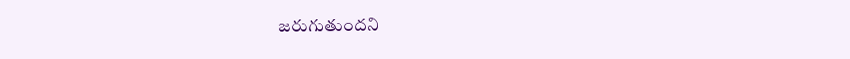జరుగుతుందని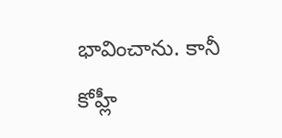భావించాను. కానీ కోహ్లీ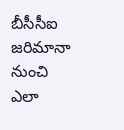బీసీసీఐ జరిమానా నుంచి ఎలా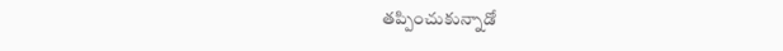తప్పించుకున్నాడో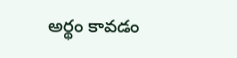అర్థం కావడం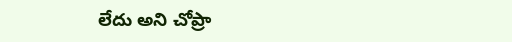లేదు అని చోప్రా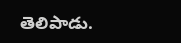తెలిపాడు.